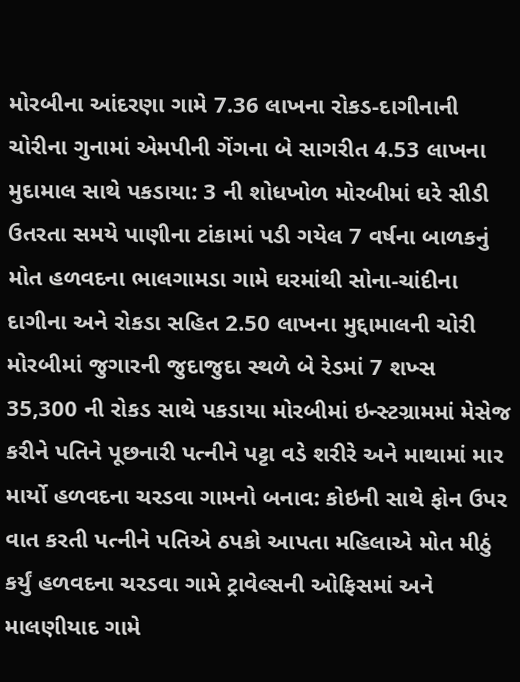મોરબીના આંદરણા ગામે 7.36 લાખના રોકડ-દાગીનાની ચોરીના ગુનામાં એમપીની ગેંગના બે સાગરીત 4.53 લાખના મુદામાલ સાથે પકડાયા: 3 ની શોધખોળ મોરબીમાં ઘરે સીડી ઉતરતા સમયે પાણીના ટાંકામાં પડી ગયેલ 7 વર્ષના બાળકનું મોત હળવદના ભાલગામડા ગામે ઘરમાંથી સોના-ચાંદીના દાગીના અને રોકડા સહિત 2.50 લાખના મુદ્દામાલની ચોરી મોરબીમાં જુગારની જુદાજુદા સ્થળે બે રેડમાં 7 શખ્સ 35,300 ની રોકડ સાથે પકડાયા મોરબીમાં ઇન્સ્ટગ્રામમાં મેસેજ કરીને પતિને પૂછનારી પત્નીને પટ્ટા વડે શરીરે અને માથામાં માર માર્યો હળવદના ચરડવા ગામનો બનાવ: કોઇની સાથે ફોન ઉપર વાત કરતી પત્નીને પતિએ ઠપકો આપતા મહિલાએ મોત મીઠું કર્યું હળવદના ચરડવા ગામે ટ્રાવેલ્સની ઓફિસમાં અને માલણીયાદ ગામે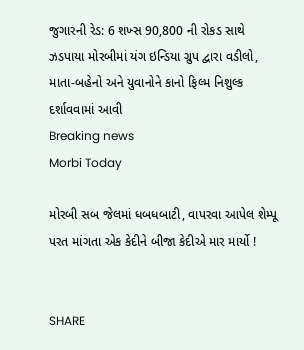જુગારની રેડ: 6 શખ્સ 90,800 ની રોકડ સાથે ઝડપાયા મોરબીમાં યંગ ઇન્ડિયા ગ્રુપ દ્વારા વડીલો, માતા-બહેનો અને યુવાનોને કાનો ફિલ્મ નિશુલ્ક દર્શાવવામાં આવી
Breaking news
Morbi Today

મોરબી સબ જેલમાં ધબધબાટી, વાપરવા આપેલ શેમ્પૂ પરત માંગતા એક કેદીને બીજા કેદીએ માર માર્યો !


SHARE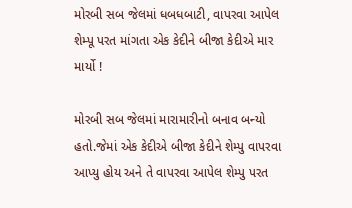મોરબી સબ જેલમાં ધબધબાટી, વાપરવા આપેલ શેમ્પૂ પરત માંગતા એક કેદીને બીજા કેદીએ માર માર્યો !

મોરબી સબ જેલમાં મારામારીનો બનાવ બન્યો હતો.જેમાં એક કેદીએ બીજા કેદીને શેમ્પુ વાપરવા આપ્યુ હોય અને તે વાપરવા આપેલ શેમ્પુ પરત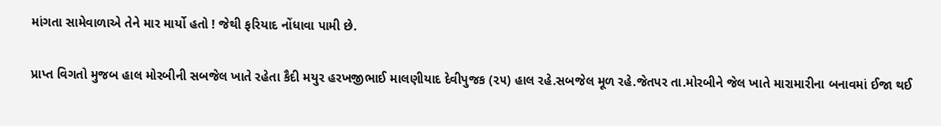માંગતા સામેવાળાએ તેને માર માર્યો હતો ! જેથી ફરિયાદ નોંધાવા પામી છે.

પ્રાપ્ત વિગતો મુજબ હાલ મોરબીની સબજેલ ખાતે રહેતા કૈદી મયુર હરખજીભાઈ માલણીયાદ દેવીપુજક (૨૫) હાલ રહે.સબજેલ મૂળ રહે.જેતપર તા.મોરબીને જેલ ખાતે મારામારીના બનાવમાં ઈજા થઈ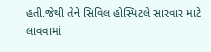હતી.જેથી તેને સિવિલ હોસ્પિટલે સારવાર માટે લાવવામાં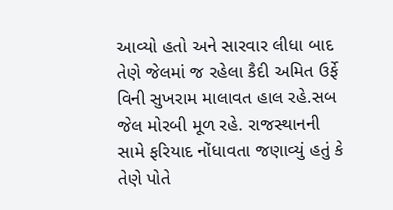આવ્યો હતો અને સારવાર લીધા બાદ તેણે જેલમાં જ રહેલા કૈદી અમિત ઉર્ફે વિની સુખરામ માલાવત હાલ રહે.સબ જેલ મોરબી મૂળ રહે. રાજસ્થાનની સામે ફરિયાદ નોંધાવતા જણાવ્યું હતું કે તેણે પોતે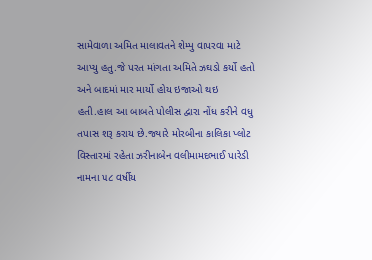સામેવાળા અમિત માલાવતને શેમ્પુ વાપરવા માટે આપ્યુ હતુ.જે પરત માંગતા અમિતે ઝઘડો કર્યો હતો અને બાદમાં માર માર્યો હોય ઇજાઓ થઇ હતી.હાલ આ બાબતે પોલીસ દ્વારા નોંધ કરીને વધુ તપાસ શરૂ કરાય છે.જ્યારે મોરબીના કાલિકા પ્લોટ વિસ્તારમાં રહેતા ઝરીનાબેન વલીમામદભાઈ પારેડી નામના ૫૮ વર્ષીય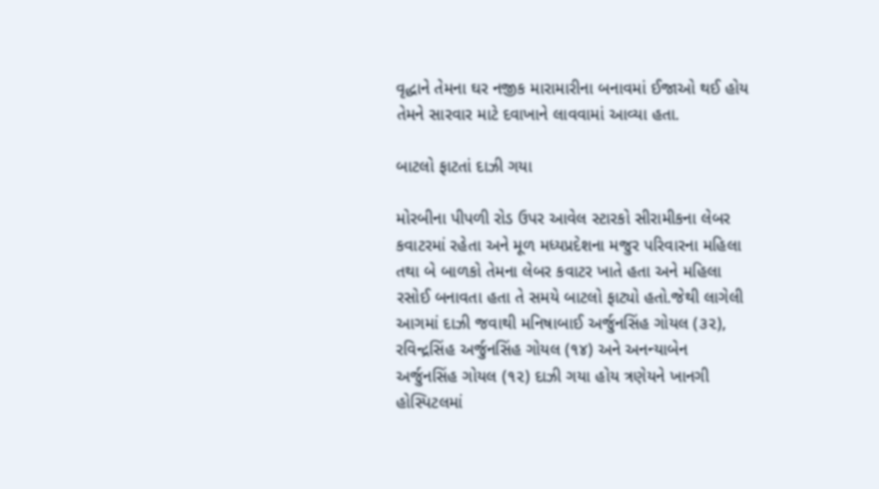વૃદ્ધાને તેમના ઘર નજીક મારામારીના બનાવમાં ઈજાઓ થઈ હોય તેમને સારવાર માટે દવાખાને લાવવામાં આવ્યા હતા.

બાટલો ફાટતાં દાઝી ગયા

મોરબીના પીપળી રોડ ઉપર આવેલ સ્ટારકો સીરામીકના લેબર કવાટરમાં રહેતા અને મૂળ મધ્યપ્રદેશના મજુર પરિવારના મહિલા તથા બે બાળકો તેમના લેબર કવાટર ખાતે હતા અને મહિલા રસોઈ બનાવતા હતા તે સમયે બાટલો ફાટ્યો હતો.જેથી લાગેલી આગમાં દાઝી જવાથી મનિષાબાઈ અર્જુનસિંહ ગોયલ (૩૨), રવિન્દ્રસિંહ અર્જુનસિંહ ગોયલ (૧૪) અને અનન્યાબેન અર્જુનસિંહ ગોયલ (૧૨) દાઝી ગયા હોય ત્રણેયને ખાનગી હોસ્પિટલમાં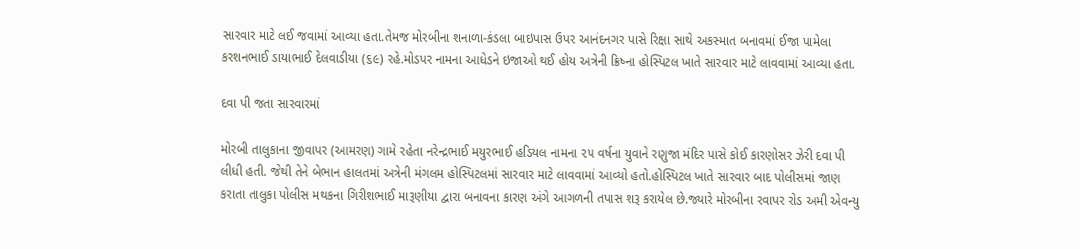સારવાર માટે લઈ જવામાં આવ્યા હતા.તેમજ મોરબીના શનાળા-કંડલા બાઇપાસ ઉપર આનંદનગર પાસે રિક્ષા સાથે અકસ્માત બનાવમાં ઈજા પામેલા કરશનભાઈ ડાયાભાઈ દેલવાડીયા (૬૯) રહે.મોડપર નામના આધેડને ઇજાઓ થઈ હોય અત્રેની ક્રિષ્ના હોસ્પિટલ ખાતે સારવાર માટે લાવવામાં આવ્યા હતા.

દવા પી જતા સારવારમાં

મોરબી તાલુકાના જીવાપર (આમરણ) ગામે રહેતા નરેન્દ્રભાઈ મયુરભાઈ હડિયલ નામના ૨૫ વર્ષના યુવાને રણુજા મંદિર પાસે કોઈ કારણોસર ઝેરી દવા પી લીધી હતી. જેથી તેને બેભાન હાલતમાં અત્રેની મંગલમ હોસ્પિટલમાં સારવાર માટે લાવવામાં આવ્યો હતો.હોસ્પિટલ ખાતે સારવાર બાદ પોલીસમાં જાણ કરાતા તાલુકા પોલીસ મથકના ગિરીશભાઈ મારૂણીયા દ્વારા બનાવના કારણ અંગે આગળની તપાસ શરૂ કરાયેલ છે.જ્યારે મોરબીના રવાપર રોડ અમી એવન્યુ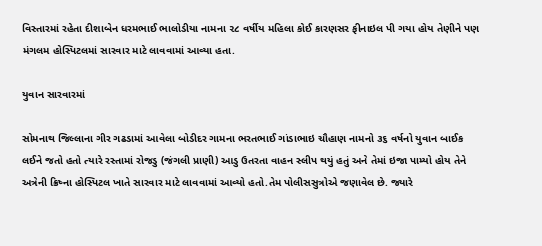વિસ્તારમાં રહેતા દીશાબેન ધરમભાઈ ભાલોડીયા નામના ૨૮ વર્ષીય મહિલા કોઈ કારણસર ફીનાઇલ પી ગયા હોય તેણીને પણ મંગલમ હોસ્પિટલમાં સારવાર માટે લાવવામાં આવ્યા હતા.

યુવાન સારવારમાં

સોમનાથ જિલ્લાના ગીર ગઢડામાં આવેલા બોડીદર ગામના ભરતભાઈ ગાંડાભાઇ ચૌહાણ નામનો ૩૬ વર્ષનો યુવાન બાઈક લઈને જતો હતો ત્યારે રસ્તામાં રોજડુ (જંગલી પ્રાણી) આડુ ઉતરતા વાહન સ્લીપ થયું હતું અને તેમાં ઇજા પામ્યો હોય તેને અત્રેની ક્રિષ્ના હોસ્પિટલ ખાતે સારવાર માટે લાવવામાં આવ્યો હતો.તેમ પોલીસસુત્રોએ જણાવેલ છે. જ્યારે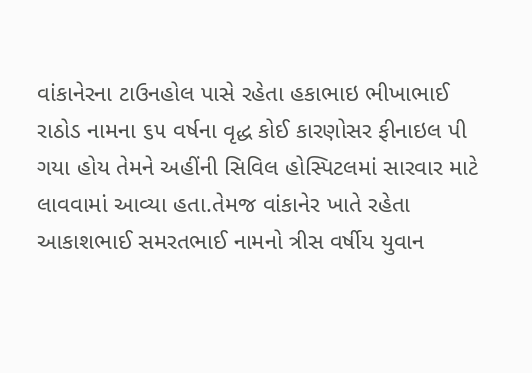વાંકાનેરના ટાઉનહોલ પાસે રહેતા હકાભાઇ ભીખાભાઈ રાઠોડ નામના ૬૫ વર્ષના વૃદ્ધ કોઈ કારણોસર ફીનાઇલ પી ગયા હોય તેમને અહીંની સિવિલ હોસ્પિટલમાં સારવાર માટે લાવવામાં આવ્યા હતા.તેમજ વાંકાનેર ખાતે રહેતા આકાશભાઈ સમરતભાઈ નામનો ત્રીસ વર્ષીય યુવાન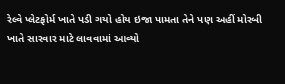રેલ્વે પ્લેટફોર્મ ખાતે પડી ગયો હોય ઇજા પામતા તેને પણ અહીં મોરબી ખાતે સારવાર માટે લાવવામાં આવ્યો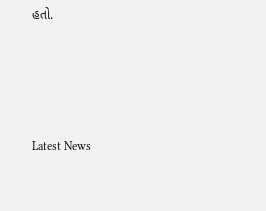હતો.






Latest News